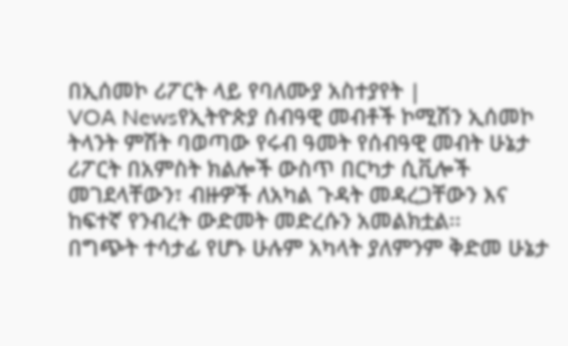በኢሰመኮ ሪፖርት ላይ የባለሙያ አስተያየት |
VOA Newsየኢትዮጵያ ሰብዓዊ መብቶች ኮሚሽን ኢሰመኮ ትላንት ምሽት ባወጣው የሩብ ዓመት የሰብዓዊ መብት ሁኔታ ሪፖርት በአምስት ክልሎች ውስጥ በርካታ ሲቪሎች መገደላቸውን፣ ብዙዎች ለአካል ጉዳት መዳረጋቸውን እና ከፍተኛ የንብረት ውድመት መድረሱን አመልክቷል፡፡
በግጭት ተሳታፊ የሆኑ ሁሉም አካላት ያለምንም ቅድመ ሁኔታ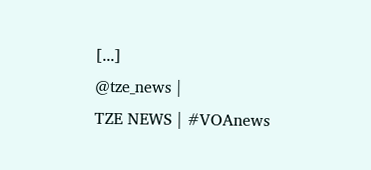[...]
@tze_news |
TZE NEWS | #VOAnews